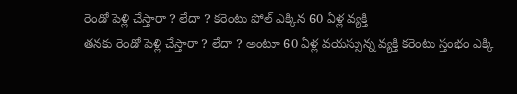రెండో పెళ్లి చేస్తారా ? లేదా ? కరెంటు పోల్ ఎక్కిన 60 ఏళ్ల వ్యక్తి
తనకు రెండో పెళ్లి చేస్తారా ? లేదా ? అంటూ 60 ఏళ్ల వయస్సున్న వ్యక్తి కరెంటు స్తంభం ఎక్కి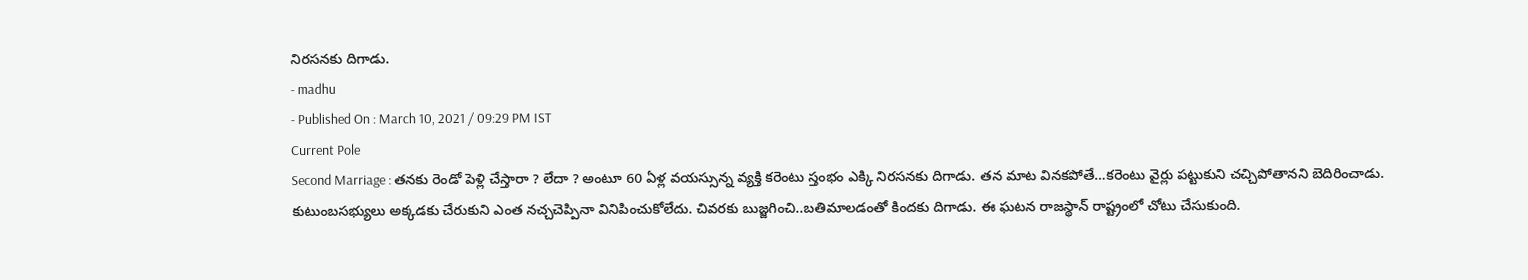నిరసనకు దిగాడు.
- madhu
- Published On : March 10, 2021 / 09:29 PM IST
Current Pole
Second Marriage : తనకు రెండో పెళ్లి చేస్తారా ? లేదా ? అంటూ 60 ఏళ్ల వయస్సున్న వ్యక్తి కరెంటు స్తంభం ఎక్కి నిరసనకు దిగాడు. తన మాట వినకపోతే…కరెంటు వైర్లు పట్టుకుని చచ్చిపోతానని బెదిరించాడు. కుటుంబసభ్యులు అక్కడకు చేరుకుని ఎంత నచ్చచెప్పినా వినిపించుకోలేదు. చివరకు బుజ్జగించి..బతిమాలడంతో కిందకు దిగాడు. ఈ ఘటన రాజస్థాన్ రాష్ట్రంలో చోటు చేసుకుంది.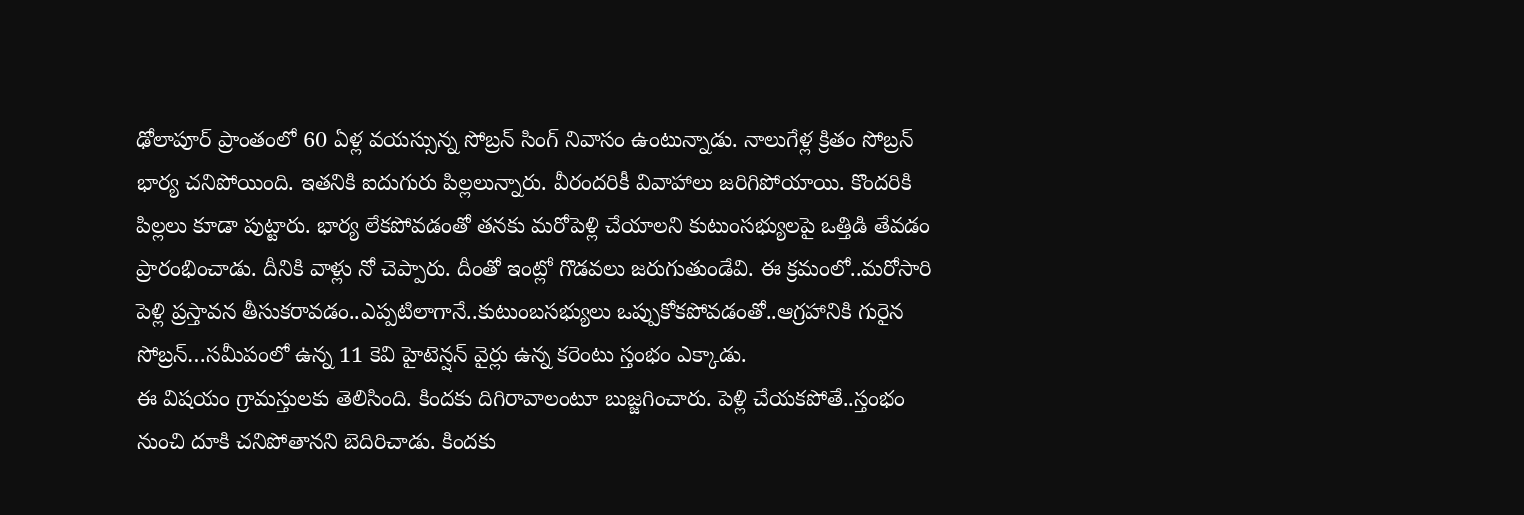ఢోలాపూర్ ప్రాంతంలో 60 ఏళ్ల వయస్సున్న సోబ్రన్ సింగ్ నివాసం ఉంటున్నాడు. నాలుగేళ్ల క్రితం సోబ్రన్ భార్య చనిపోయింది. ఇతనికి ఐదుగురు పిల్లలున్నారు. వీరందరికీ వివాహాలు జరిగిపోయాయి. కొందరికి పిల్లలు కూడా పుట్టారు. భార్య లేకపోవడంతో తనకు మరోపెళ్లి చేయాలని కుటుంసభ్యులపై ఒత్తిడి తేవడం ప్రారంభించాడు. దీనికి వాళ్లు నో చెప్పారు. దీంతో ఇంట్లో గొడవలు జరుగుతుండేవి. ఈ క్రమంలో..మరోసారి పెళ్లి ప్రస్తావన తీసుకరావడం..ఎప్పటిలాగానే..కుటుంబసభ్యులు ఒప్పుకోకపోవడంతో..ఆగ్రహానికి గురైన సోబ్రన్…సమీపంలో ఉన్న 11 కెవి హైటెన్షన్ వైర్లు ఉన్న కరెంటు స్తంభం ఎక్కాడు.
ఈ విషయం గ్రామస్తులకు తెలిసింది. కిందకు దిగిరావాలంటూ బుజ్జగించారు. పెళ్లి చేయకపోతే..స్తంభం నుంచి దూకి చనిపోతానని బెదిరిచాడు. కిందకు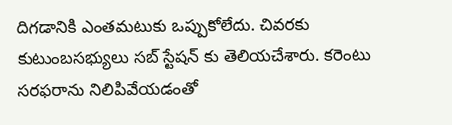దిగడానికి ఎంతమటుకు ఒప్పుకోలేదు. చివరకు కుటుంబసభ్యులు సబ్ స్టేషన్ కు తెలియచేశారు. కరెంటు సరఫరాను నిలిపివేయడంతో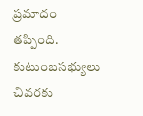ప్రమాదం తప్పింది. కుటుంబసభ్యులు చివరకు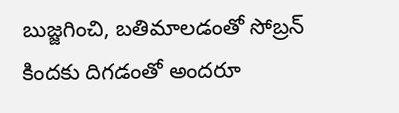బుజ్జగించి, బతిమాలడంతో సోబ్రన్ కిందకు దిగడంతో అందరూ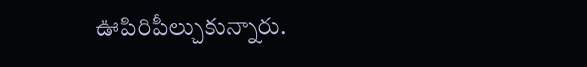ఊపిరిపీల్చుకున్నారు.